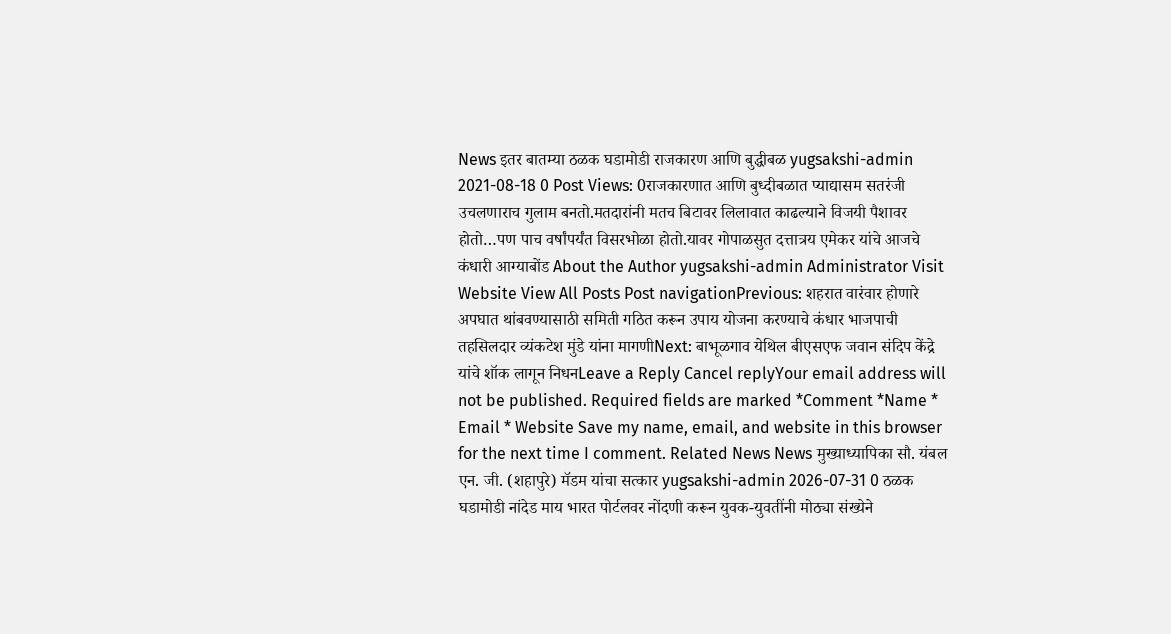News इतर बातम्या ठळक घडामोडी राजकारण आणि बुद्धीबळ yugsakshi-admin 2021-08-18 0 Post Views: 0राजकारणात आणि बुध्दीबळात प्याद्यासम सतरंजी उचलणाराच गुलाम बनतो.मतदारांनी मतच बिटावर लिलावात काढल्याने विजयी पैशावर होतो…पण पाच वर्षांपर्यंत विसरभोळा होतो.यावर गोपाळसुत दत्तात्रय एमेकर यांचे आजचे कंधारी आग्याबोंड About the Author yugsakshi-admin Administrator Visit Website View All Posts Post navigationPrevious: शहरात वारंवार होणारे अपघात थांबवण्यासाठी समिती गठित करून उपाय योजना करण्याचे कंधार भाजपाची तहसिलदार व्यंकटेश मुंडे यांना मागणीNext: बाभूळगाव येथिल बीएसएफ जवान संदिप केंद्रे यांचे शॉक लागून निधनLeave a Reply Cancel replyYour email address will not be published. Required fields are marked *Comment *Name * Email * Website Save my name, email, and website in this browser for the next time I comment. Related News News मुख्याध्यापिका सौ. यंबल एन. जी. (शहापुरे) मॅडम यांचा सत्कार yugsakshi-admin 2026-07-31 0 ठळक घडामोडी नांदेड माय भारत पोर्टलवर नोंदणी करून युवक-युवतींनी मोठ्या संख्येने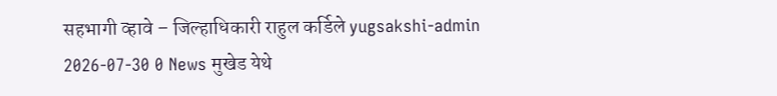सहभागी व्हावे – जिल्हाधिकारी राहुल कर्डिले yugsakshi-admin 2026-07-30 0 News मुखेड येथे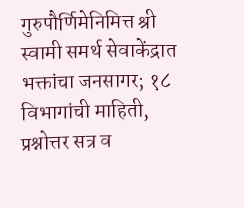गुरुपौर्णिमेनिमित्त श्री स्वामी समर्थ सेवाकेंद्रात भक्तांचा जनसागर; १८ विभागांची माहिती, प्रश्नोत्तर सत्र व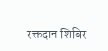रक्तदान शिबिर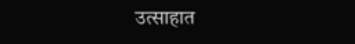उत्साहात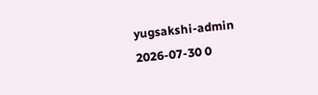yugsakshi-admin 2026-07-30 0